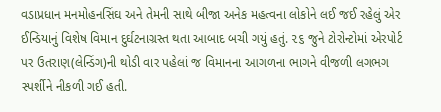વડાપ્રધાન મનમોહનસિંઘ અને તેમની સાથે બીજા અનેક મહત્વના લોકોને લઈ જઈ રહેલું એર ઈન્ડિયાનું વિશેષ વિમાન દુર્ઘટનાગ્રસ્ત થતા આબાદ બચી ગયું હતું. ૨૬ જુને ટોરોન્ટોમાં એરપોર્ટ પર ઉતરાણ(લેન્ડિંગ)ની થોડી વાર પહેલાં જ વિમાનના આગળના ભાગને વીજળી લગભગ સ્પર્શીને નીકળી ગઈ હતી.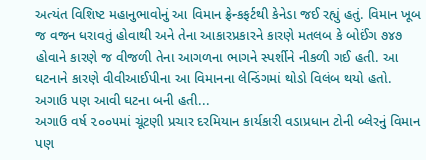અત્યંત વિશિષ્ટ મહાનુભાવોનું આ વિમાન ફ્રેન્કફર્ટથી કેનેડા જઈ રહ્યું હતું. વિમાન ખૂબ જ વજન ધરાવતું હોવાથી અને તેના આકારપ્રકારને કારણે મતલબ કે બોઈંગ ૭૪૭ હોવાને કારણે જ વીજળી તેના આગળના ભાગને સ્પર્શીને નીકળી ગઈ હતી. આ ઘટનાને કારણે વીવીઆઈપીના આ વિમાનના લેન્ડિંગમાં થોડો વિલંબ થયો હતો.
અગાઉ પણ આવી ઘટના બની હતી...
અગાઉ વર્ષ ૨૦૦૫માં ચૂંટણી પ્રચાર દરમિયાન કાર્યકારી વડાપ્રધાન ટોની બ્લેરનું વિમાન પણ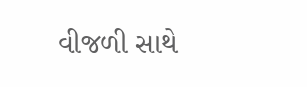વીજળી સાથે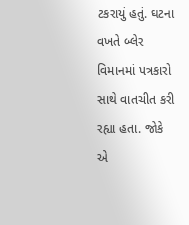ટકરાયું હતું. ઘટના વખતે બ્લેર વિમાનમાં પત્રકારો સાથે વાતચીત કરી રહ્યા હતા. જોકે એ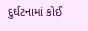દુર્ઘટનામાં કોઈ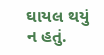ઘાયલ થયું ન હતું.